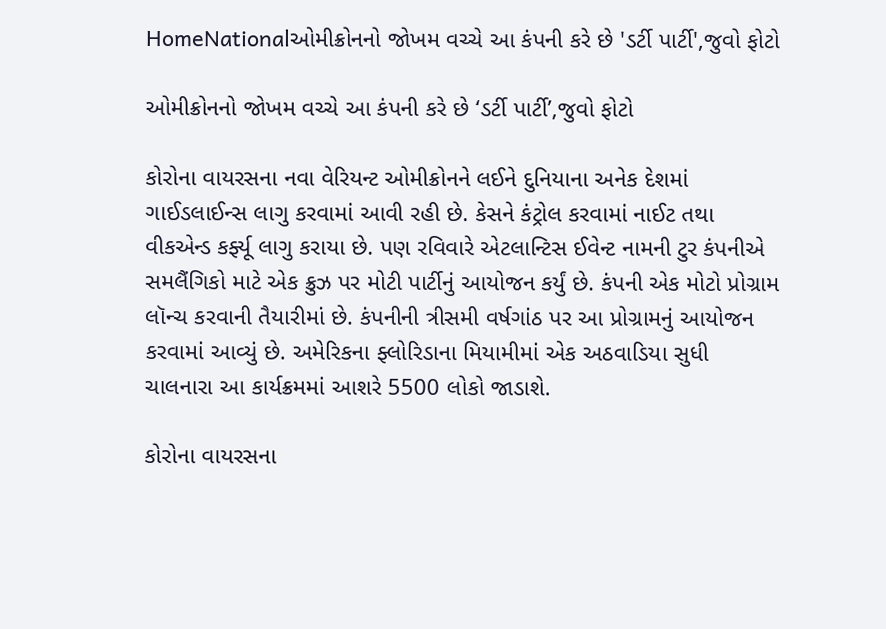HomeNationalઓમીક્રોનનો જોખમ વચ્ચે આ કંપની કરે છે 'ડર્ટી પાર્ટી',જુવો ફોટો

ઓમીક્રોનનો જોખમ વચ્ચે આ કંપની કરે છે ‘ડર્ટી પાર્ટી’,જુવો ફોટો

કોરોના વાયરસના નવા વેરિયન્ટ ઓમીક્રોનને લઈને દુનિયાના અનેક દેશમાં ગાઈડલાઈન્સ લાગુ કરવામાં આવી રહી છે. કેસને કંટ્રોલ કરવામાં નાઈટ તથા વીકએન્ડ કર્ફ્યૂ લાગુ કરાયા છે. પણ રવિવારે એટલાન્ટિસ ઈવેન્ટ નામની ટુર કંપનીએ સમલૈંગિકો માટે એક ક્રુઝ પર મોટી પાર્ટીનું આયોજન કર્યું છે. કંપની એક મોટો પ્રોગ્રામ લૉન્ચ કરવાની તૈયારીમાં છે. કંપનીની ત્રીસમી વર્ષગાંઠ પર આ પ્રોગ્રામનું આયોજન કરવામાં આવ્યું છે. અમેરિકના ફ્લોરિડાના મિયામીમાં એક અઠવાડિયા સુધી ચાલનારા આ કાર્યક્રમમાં આશરે 5500 લોકો જાડાશે.

કોરોના વાયરસના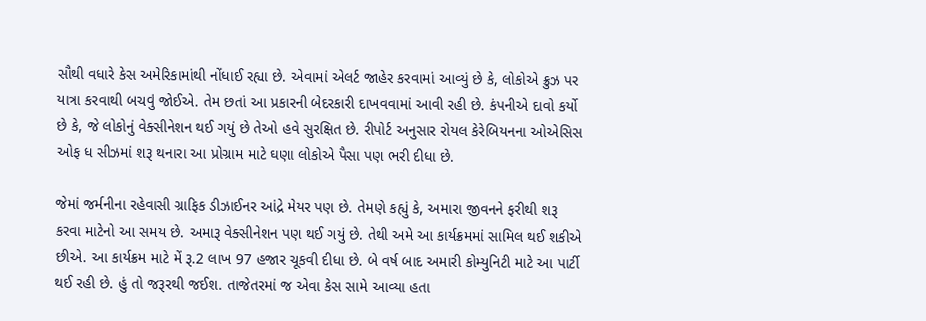સૌથી વધારે કેસ અમેરિકામાંથી નોંધાઈ રહ્યા છે. એવામાં એલર્ટ જાહેર કરવામાં આવ્યું છે કે, લોકોએ ક્રુઝ પર યાત્રા કરવાથી બચવું જોઈએ. તેમ છતાં આ પ્રકારની બેદરકારી દાખવવામાં આવી રહી છે. કંપનીએ દાવો કર્યો છે કે, જે લોકોનું વેક્સીનેશન થઈ ગયું છે તેઓ હવે સુરક્ષિત છે. રીપોર્ટ અનુસાર રોયલ કેરેબિયનના ઓએસિસ ઓફ ધ સીઝમાં શરૂ થનારા આ પ્રોગ્રામ માટે ઘણા લોકોએ પૈસા પણ ભરી દીધા છે.

જેમાં જર્મનીના રહેવાસી ગ્રાફિક ડીઝાઈનર આંદ્રે મેયર પણ છે. તેમણે કહ્યું કે, અમારા જીવનને ફરીથી શરૂ કરવા માટેનો આ સમય છે. અમારૂ વેક્સીનેશન પણ થઈ ગયું છે. તેથી અમે આ કાર્યક્રમમાં સામિલ થઈ શકીએ છીએ. આ કાર્યક્રમ માટે મેં રૂ.2 લાખ 97 હજાર ચૂકવી દીધા છે. બે વર્ષ બાદ અમારી કોમ્યુનિટી માટે આ પાર્ટી થઈ રહી છે. હું તો જરૂરથી જઈશ. તાજેતરમાં જ એવા કેસ સામે આવ્યા હતા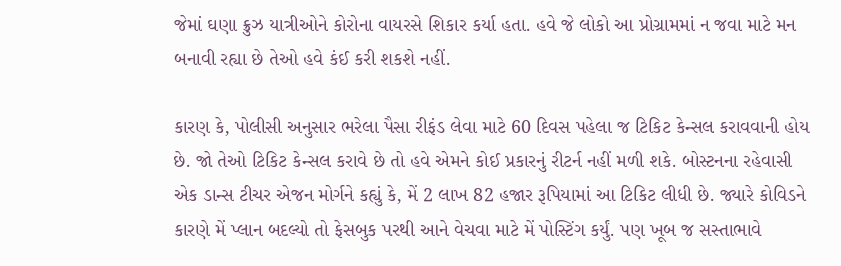જેમાં ઘણા ક્રુઝ યાત્રીઓને કોરોના વાયરસે શિકાર કર્યા હતા. હવે જે લોકો આ પ્રોગ્રામમાં ન જવા માટે મન બનાવી રહ્યા છે તેઓ હવે કંઈ કરી શકશે નહીં.

કારણ કે, પોલીસી અનુસાર ભરેલા પૈસા રીફંડ લેવા માટે 60 દિવસ પહેલા જ ટિકિટ કેન્સલ કરાવવાની હોય છે. જો તેઓ ટિકિટ કેન્સલ કરાવે છે તો હવે એમને કોઈ પ્રકારનું રીટર્ન નહીં મળી શકે. બોસ્ટનના રહેવાસી એક ડાન્સ ટીચર એજન મોર્ગને કહ્યું કે, મેં 2 લાખ 82 હજાર રૂપિયામાં આ ટિકિટ લીધી છે. જ્યારે કોવિડને કારણે મેં પ્લાન બદલ્યો તો ફેસબુક પરથી આને વેચવા માટે મેં પોસ્ટિંગ કર્યું. પણ ખૂબ જ સસ્તાભાવે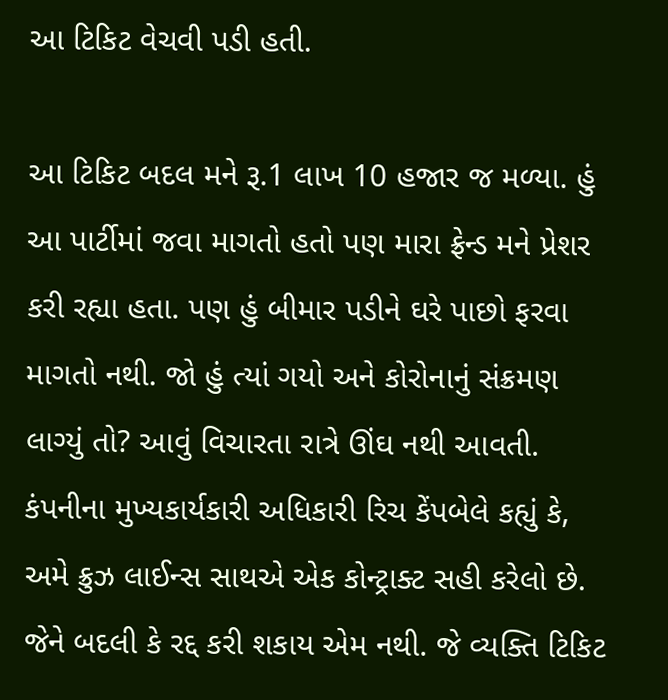આ ટિકિટ વેચવી પડી હતી.

આ ટિકિટ બદલ મને રૂ.1 લાખ 10 હજાર જ મળ્યા. હું આ પાર્ટીમાં જવા માગતો હતો પણ મારા ફ્રેન્ડ મને પ્રેશર કરી રહ્યા હતા. પણ હું બીમાર પડીને ઘરે પાછો ફરવા માગતો નથી. જો હું ત્યાં ગયો અને કોરોનાનું સંક્રમણ લાગ્યું તો? આવું વિચારતા રાત્રે ઊંઘ નથી આવતી. કંપનીના મુખ્યકાર્યકારી અધિકારી રિચ કેંપબેલે કહ્યું કે, અમે ક્રુઝ લાઈન્સ સાથએ એક કોન્ટ્રાક્ટ સહી કરેલો છે. જેને બદલી કે રદ્દ કરી શકાય એમ નથી. જે વ્યક્તિ ટિકિટ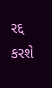રદ્દ કરશે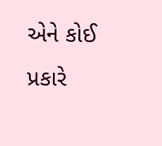એને કોઈ પ્રકારે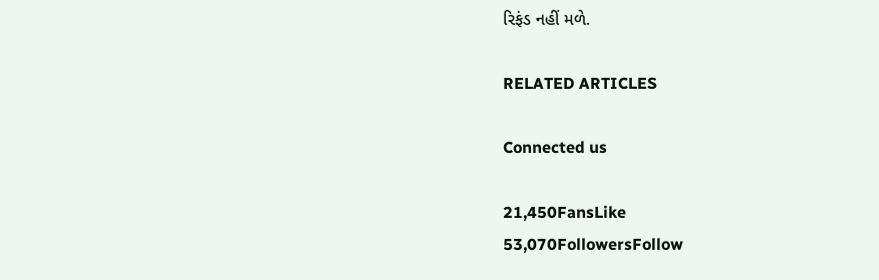રિફંડ નહીં મળે.

RELATED ARTICLES

Connected us

21,450FansLike
53,070FollowersFollow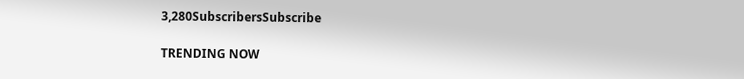3,280SubscribersSubscribe

TRENDING NOW